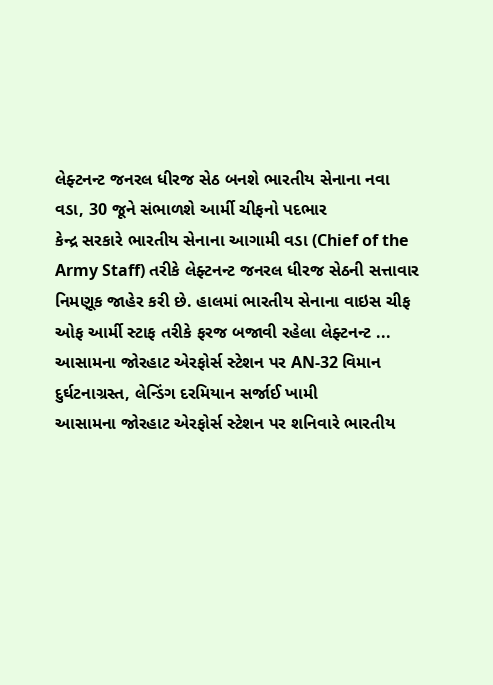લેફ્ટનન્ટ જનરલ ધીરજ સેઠ બનશે ભારતીય સેનાના નવા વડા, 30 જૂને સંભાળશે આર્મી ચીફનો પદભાર
કેન્દ્ર સરકારે ભારતીય સેનાના આગામી વડા (Chief of the Army Staff) તરીકે લેફ્ટનન્ટ જનરલ ધીરજ સેઠની સત્તાવાર નિમણૂક જાહેર કરી છે. હાલમાં ભારતીય સેનાના વાઇસ ચીફ ઓફ આર્મી સ્ટાફ તરીકે ફરજ બજાવી રહેલા લેફ્ટનન્ટ ...
આસામના જોરહાટ એરફોર્સ સ્ટેશન પર AN-32 વિમાન દુર્ઘટનાગ્રસ્ત, લેન્ડિંગ દરમિયાન સર્જાઈ ખામી
આસામના જોરહાટ એરફોર્સ સ્ટેશન પર શનિવારે ભારતીય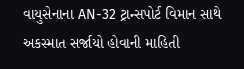વાયુસેનાના AN-32 ટ્રાન્સપોર્ટ વિમાન સાથે અકસ્માત સર્જાયો હોવાની માહિતી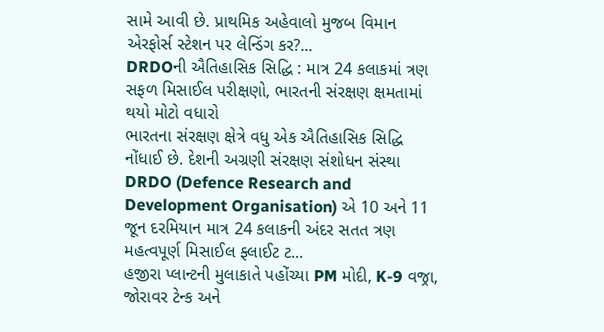સામે આવી છે. પ્રાથમિક અહેવાલો મુજબ વિમાન એરફોર્સ સ્ટેશન પર લેન્ડિંગ કર?...
DRDOની ઐતિહાસિક સિદ્ધિ : માત્ર 24 કલાકમાં ત્રણ સફળ મિસાઈલ પરીક્ષણો, ભારતની સંરક્ષણ ક્ષમતામાં થયો મોટો વધારો
ભારતના સંરક્ષણ ક્ષેત્રે વધુ એક ઐતિહાસિક સિદ્ધિ નોંધાઈ છે. દેશની અગ્રણી સંરક્ષણ સંશોધન સંસ્થા DRDO (Defence Research and Development Organisation) એ 10 અને 11 જૂન દરમિયાન માત્ર 24 કલાકની અંદર સતત ત્રણ મહત્વપૂર્ણ મિસાઈલ ફ્લાઈટ ટ...
હજીરા પ્લાન્ટની મુલાકાતે પહોંચ્યા PM મોદી, K-9 વજ્રા, જોરાવર ટેન્ક અને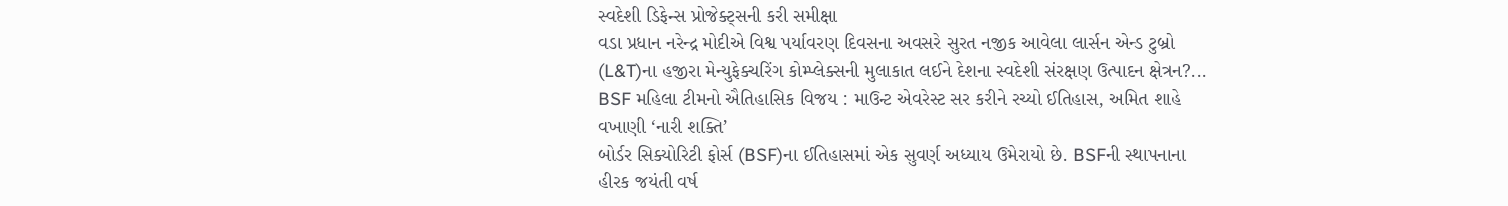સ્વદેશી ડિફેન્સ પ્રોજેક્ટ્સની કરી સમીક્ષા
વડા પ્રધાન નરેન્દ્ર મોદીએ વિશ્વ પર્યાવરણ દિવસના અવસરે સુરત નજીક આવેલા લાર્સન એન્ડ ટુબ્રો (L&T)ના હજીરા મેન્યુફેક્ચરિંગ કોમ્પ્લેક્સની મુલાકાત લઈને દેશના સ્વદેશી સંરક્ષણ ઉત્પાદન ક્ષેત્રન?...
BSF મહિલા ટીમનો ઐતિહાસિક વિજય : માઉન્ટ એવરેસ્ટ સર કરીને રચ્યો ઈતિહાસ, અમિત શાહે વખાણી ‘નારી શક્તિ’
બોર્ડર સિક્યોરિટી ફોર્સ (BSF)ના ઈતિહાસમાં એક સુવર્ણ અધ્યાય ઉમેરાયો છે. BSFની સ્થાપનાના હીરક જયંતી વર્ષ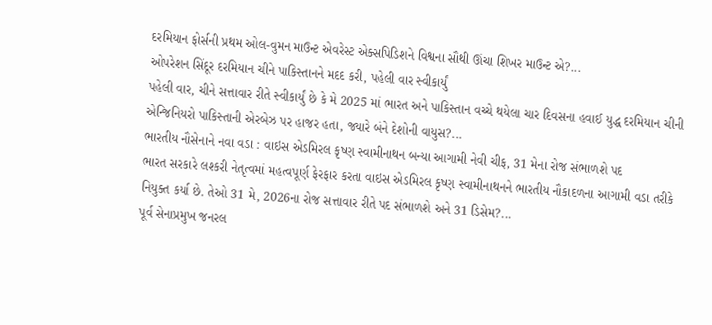દરમિયાન ફોર્સની પ્રથમ ઓલ-વુમન માઉન્ટ એવરેસ્ટ એક્સપિડિશને વિશ્વના સૌથી ઊંચા શિખર માઉન્ટ એ?...
ઓપરેશન સિંદૂર દરમિયાન ચીને પાકિસ્તાનને મદદ કરી, પહેલી વાર સ્વીકાર્યું
પહેલી વાર, ચીને સત્તાવાર રીતે સ્વીકાર્યું છે કે મે 2025 માં ભારત અને પાકિસ્તાન વચ્ચે થયેલા ચાર દિવસના હવાઈ યુદ્ધ દરમિયાન ચીની એન્જિનિયરો પાકિસ્તાની એરબેઝ પર હાજર હતા, જ્યારે બંને દેશોની વાયુસ?...
ભારતીય નૌસેનાને નવા વડા : વાઇસ એડમિરલ કૃષ્ણ સ્વામીનાથન બન્યા આગામી નેવી ચીફ, 31 મેના રોજ સંભાળશે પદ
ભારત સરકારે લશ્કરી નેતૃત્વમાં મહત્વપૂર્ણ ફેરફાર કરતા વાઇસ એડમિરલ કૃષ્ણ સ્વામીનાથનને ભારતીય નૌકાદળના આગામી વડા તરીકે નિયુક્ત કર્યા છે. તેઓ 31 મે, 2026ના રોજ સત્તાવાર રીતે પદ સંભાળશે અને 31 ડિસેમ?...
પૂર્વ સેનાપ્રમુખ જનરલ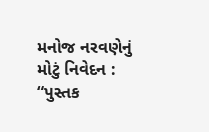મનોજ નરવણેનું મોટું નિવેદન : “પુસ્તક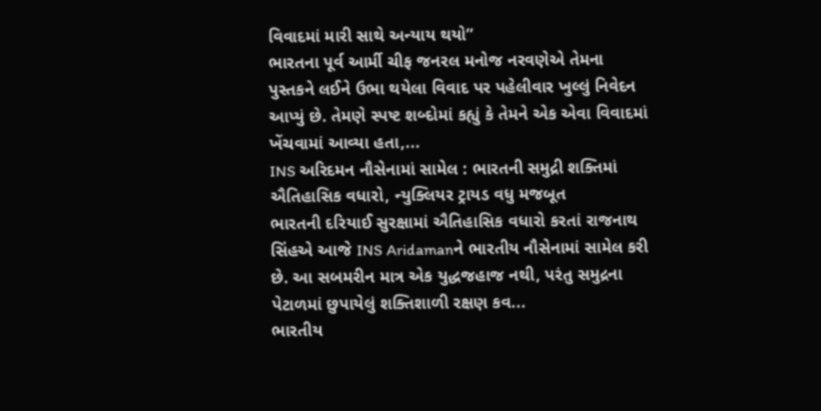વિવાદમાં મારી સાથે અન્યાય થયો”
ભારતના પૂર્વ આર્મી ચીફ જનરલ મનોજ નરવણેએ તેમના પુસ્તકને લઈને ઉભા થયેલા વિવાદ પર પહેલીવાર ખુલ્લું નિવેદન આપ્યું છે. તેમણે સ્પષ્ટ શબ્દોમાં કહ્યું કે તેમને એક એવા વિવાદમાં ખેંચવામાં આવ્યા હતા,...
INS અરિદમન નૌસેનામાં સામેલ : ભારતની સમુદ્રી શક્તિમાં ઐતિહાસિક વધારો, ન્યુક્લિયર ટ્રાયડ વધુ મજબૂત
ભારતની દરિયાઈ સુરક્ષામાં ઐતિહાસિક વધારો કરતાં રાજનાથ સિંહએ આજે INS Aridamanને ભારતીય નૌસેનામાં સામેલ કરી છે. આ સબમરીન માત્ર એક યુદ્ધજહાજ નથી, પરંતુ સમુદ્રના પેટાળમાં છુપાયેલું શક્તિશાળી રક્ષણ કવ...
ભારતીય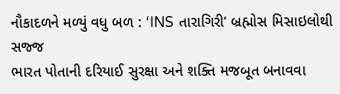નૌકાદળને મળ્યું વધુ બળ : ‘INS તારાગિરી’ બ્રહ્મોસ મિસાઇલોથી સજ્જ
ભારત પોતાની દરિયાઈ સુરક્ષા અને શક્તિ મજબૂત બનાવવા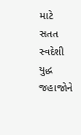માટે સતત સ્વદેશી યુદ્ધ જહાજોને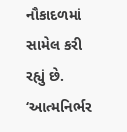નૌકાદળમાં સામેલ કરી રહ્યું છે. ‘આત્મનિર્ભર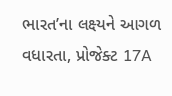ભારત’ના લક્ષ્યને આગળ વધારતા, પ્રોજેક્ટ 17A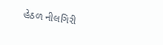હેઠળ નીલગિરી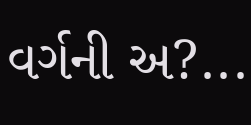વર્ગની અ?...